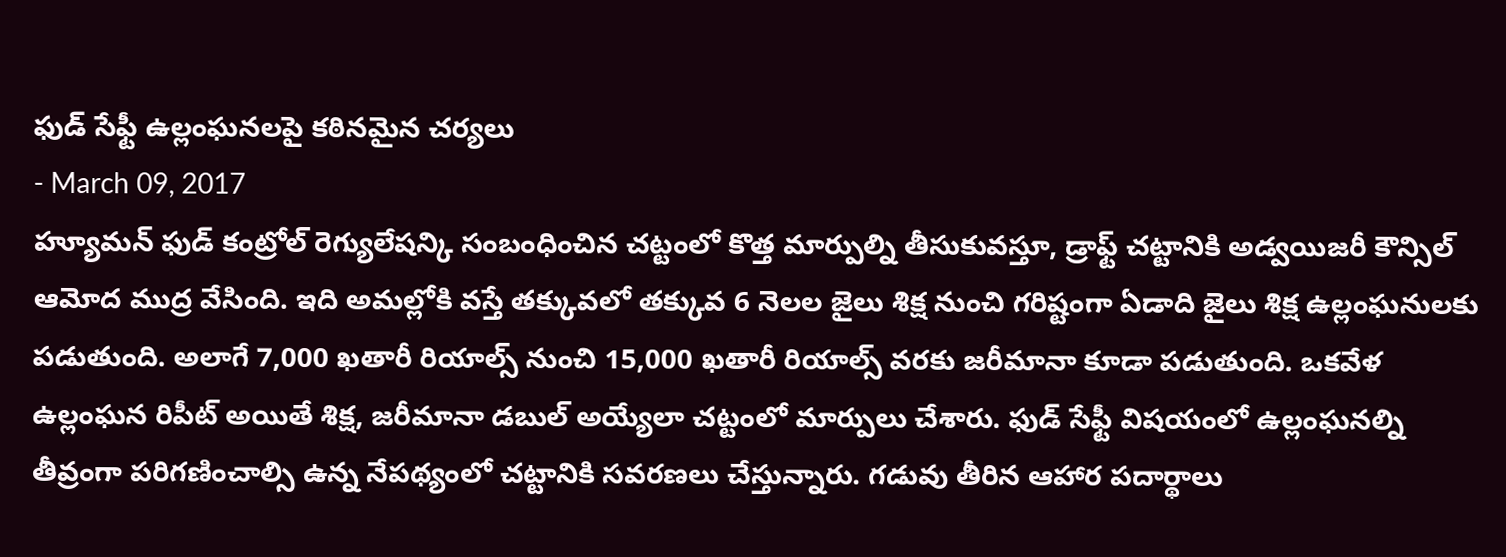ఫుడ్ సేఫ్టీ ఉల్లంఘనలపై కఠినమైన చర్యలు
- March 09, 2017
హ్యూమన్ ఫుడ్ కంట్రోల్ రెగ్యులేషన్కి సంబంధించిన చట్టంలో కొత్త మార్పుల్ని తీసుకువస్తూ, డ్రాఫ్ట్ చట్టానికి అడ్వయిజరీ కౌన్సిల్ ఆమోద ముద్ర వేసింది. ఇది అమల్లోకి వస్తే తక్కువలో తక్కువ 6 నెలల జైలు శిక్ష నుంచి గరిష్టంగా ఏడాది జైలు శిక్ష ఉల్లంఘనులకు పడుతుంది. అలాగే 7,000 ఖతారీ రియాల్స్ నుంచి 15,000 ఖతారీ రియాల్స్ వరకు జరీమానా కూడా పడుతుంది. ఒకవేళ ఉల్లంఘన రిపీట్ అయితే శిక్ష, జరీమానా డబుల్ అయ్యేలా చట్టంలో మార్పులు చేశారు. ఫుడ్ సేఫ్టీ విషయంలో ఉల్లంఘనల్ని తీవ్రంగా పరిగణించాల్సి ఉన్న నేపథ్యంలో చట్టానికి సవరణలు చేస్తున్నారు. గడువు తీరిన ఆహార పదార్థాలు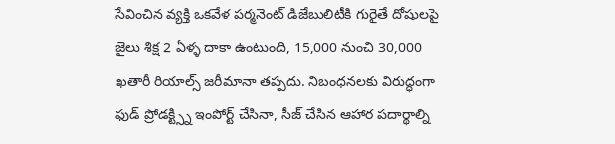సేవించిన వ్యక్తి ఒకవేళ పర్మనెంట్ డిజేబులిటీకి గురైతే దోషులపై జైలు శిక్ష 2 ఏళ్ళ దాకా ఉంటుంది, 15,000 నుంచి 30,000 ఖతారీ రియాల్స్ జరీమానా తప్పదు. నిబంధనలకు విరుద్ధంగా ఫుడ్ ప్రోడక్ట్స్ని ఇంపోర్ట్ చేసినా, సీజ్ చేసిన ఆహార పదార్థాల్ని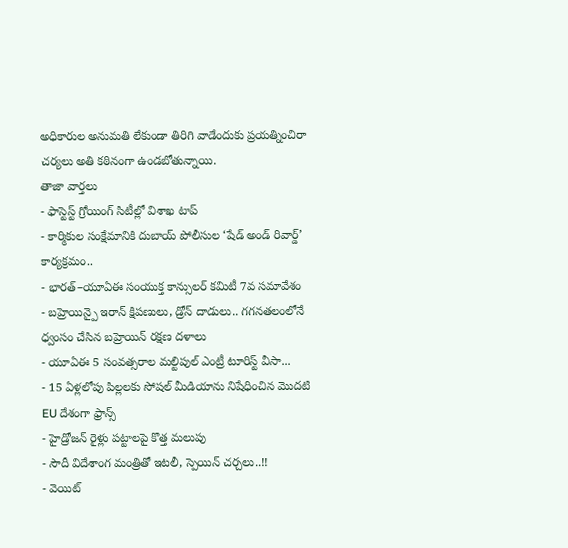అధికారుల అనుమతి లేకుండా తిరిగి వాడేందుకు ప్రయత్నించిరా చర్యలు అతి కఠినంగా ఉండబోతున్నాయి.
తాజా వార్తలు
- ఫాస్టెస్ట్ గ్రోయింగ్ సిటీల్లో విశాఖ టాప్
- కార్మికుల సంక్షేమానికి దుబాయ్ పోలీసుల ‘షేడ్ అండ్ రివార్డ్’ కార్యక్రమం..
- భారత్–యూఏఈ సంయుక్త కాన్సులర్ కమిటీ 7వ సమావేశం
- బహ్రెయిన్పై ఇరాన్ క్షిపణులు, డ్రోన్ దాడులు.. గగనతలంలోనే ధ్వంసం చేసిన బహ్రెయిన్ రక్షణ దళాలు
- యూఏఈ 5 సంవత్సరాల మల్టిపుల్ ఎంట్రీ టూరిస్ట్ వీసా...
- 15 ఏళ్లలోపు పిల్లలకు సోషల్ మీడియాను నిషేధించిన మొదటి EU దేశంగా ఫ్రాన్స్
- హైడ్రోజన్ రైళ్లు పట్టాలపై కొత్త మలుపు
- సౌదీ విదేశాంగ మంత్రితో ఇటలీ, స్పెయిన్ చర్చలు..!!
- వెయిట్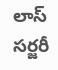లాస్ సర్జరీ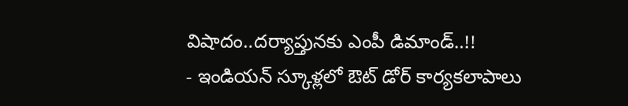విషాదం..దర్యాప్తునకు ఎంపీ డిమాండ్..!!
- ఇండియన్ స్కూళ్లలో ఔట్ డోర్ కార్యకలాపాలు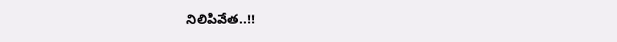నిలిపివేత..!!